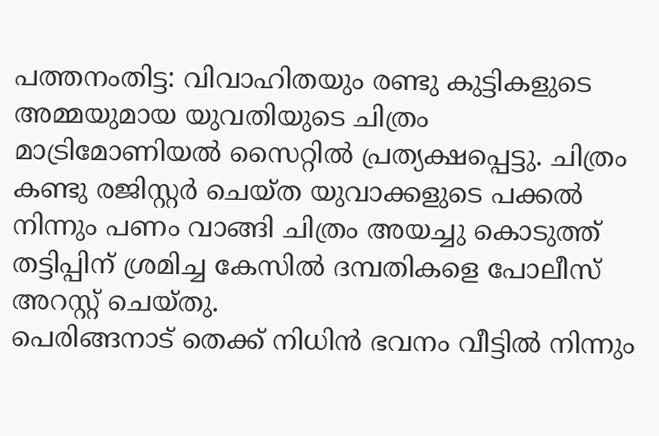പത്തനംതിട്ട: വിവാഹിതയും രണ്ടു കുട്ടികളുടെ അമ്മയുമായ യുവതിയുടെ ചിത്രം മാട്രിമോണിയൽ സൈറ്റിൽ പ്രത്യക്ഷപ്പെട്ടു. ചിത്രം കണ്ടു രജിസ്റ്റർ ചെയ്ത യുവാക്കളുടെ പക്കൽ നിന്നും പണം വാങ്ങി ചിത്രം അയച്ചു കൊടുത്ത് തട്ടിപ്പിന് ശ്രമിച്ച കേസിൽ ദമ്പതികളെ പോലീസ് അറസ്റ്റ് ചെയ്തു.
പെരിങ്ങനാട് തെക്ക് നിധിൻ ഭവനം വീട്ടിൽ നിന്നും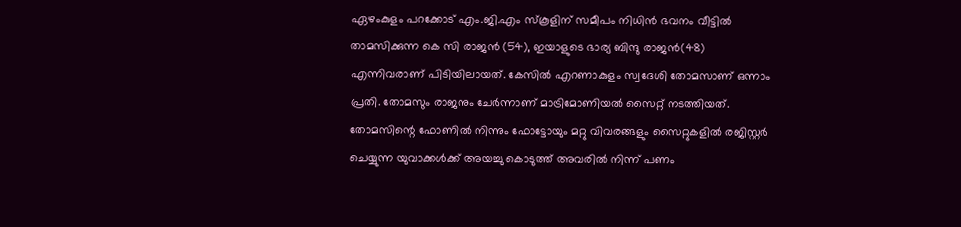ഏഴംകുളം പറക്കോട് എം.ജി.എം സ്കൂളിന് സമീപം നിധിൻ ഭവനം വീട്ടിൽ താമസിക്കുന്ന കെ സി രാജൻ (54), ഇയാളുടെ ഭാര്യ ബിന്ദു രാജൻ(48) എന്നിവരാണ് പിടിയിലായത്. കേസിൽ എറണാകുളം സ്വദേശി തോമസാണ് ഒന്നാം പ്രതി. തോമസും രാജനും ചേർന്നാണ് മാട്രിമോണിയൽ സൈറ്റ് നടത്തിയത്. തോമസിന്റെ ഫോണിൽ നിന്നും ഫോട്ടോയും മറ്റു വിവരങ്ങളും സൈറ്റുകളിൽ രജിസ്റ്റർ ചെയ്യുന്ന യുവാക്കൾക്ക് അയച്ചു കൊടുത്ത് അവരിൽ നിന്ന് പണം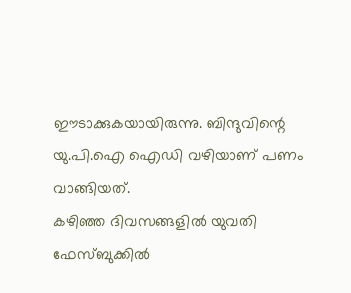ഈടാക്കുകയായിരുന്നു. ബിന്ദുവിന്റെ യു.പി.ഐ ഐഡി വഴിയാണ് പണം വാങ്ങിയത്.
കഴിഞ്ഞ ദിവസങ്ങളിൽ യുവതി ഫേസ്ബുക്കിൽ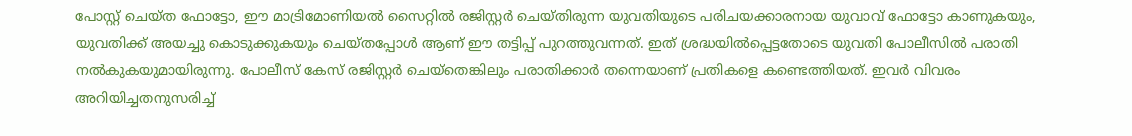പോസ്റ്റ് ചെയ്ത ഫോട്ടോ, ഈ മാട്രിമോണിയൽ സൈറ്റിൽ രജിസ്റ്റർ ചെയ്തിരുന്ന യുവതിയുടെ പരിചയക്കാരനായ യുവാവ് ഫോട്ടോ കാണുകയും, യുവതിക്ക് അയച്ചു കൊടുക്കുകയും ചെയ്തപ്പോൾ ആണ് ഈ തട്ടിപ്പ് പുറത്തുവന്നത്. ഇത് ശ്രദ്ധയിൽപ്പെട്ടതോടെ യുവതി പോലീസിൽ പരാതി നൽകുകയുമായിരുന്നു. പോലീസ് കേസ് രജിസ്റ്റർ ചെയ്തെങ്കിലും പരാതിക്കാർ തന്നെയാണ് പ്രതികളെ കണ്ടെത്തിയത്. ഇവർ വിവരം അറിയിച്ചതനുസരിച്ച്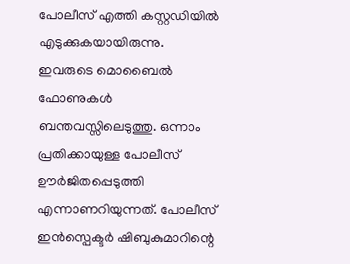പോലീസ് എത്തി കസ്റ്റഡിയിൽ എടുക്കുകയായിരുന്നു. ഇവരുടെ മൊബൈൽ ഫോണുകൾ ബന്തവസ്സിലെടുത്തു. ഒന്നാം പ്രതിക്കായുള്ള പോലീസ് ഊർജിതപ്പെടുത്തി എന്നാണറിയുന്നത്. പോലീസ് ഇൻസ്പെക്ടർ ഷിബുകുമാറിന്റെ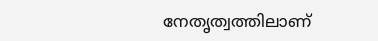നേതൃത്വത്തിലാണ്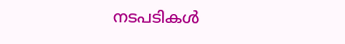നടപടികൾ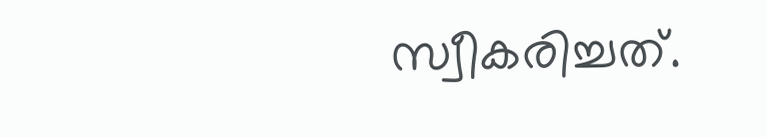സ്വീകരിച്ചത്.